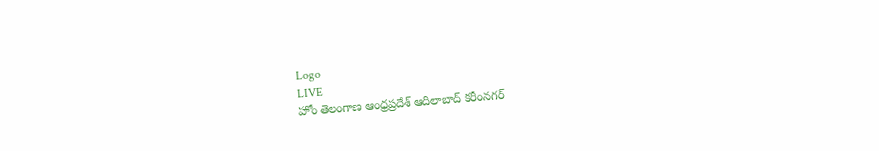Logo
LIVE
హోం తెలంగాణ ఆంధ్రప్రదేశ్ ఆదిలాబాద్ కరీంనగర్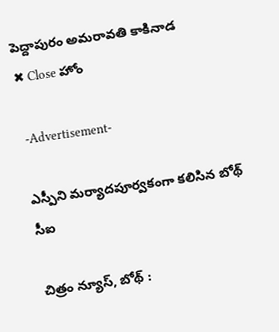పెద్దాపురం అమరావతి కాకినాడ
✖ Close హోం

 -Advertisement-

ఎస్పీని మర్యాదపూర్వకంగా కలిసిన బోథ్  సీఐ

చిత్రం న్యూస్, బోథ్ :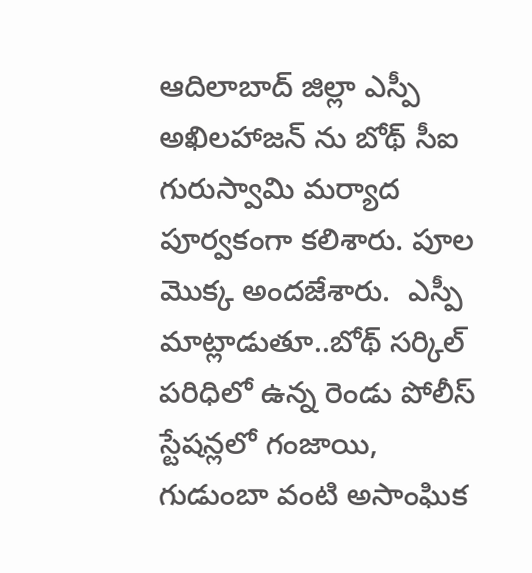ఆదిలాబాద్ జిల్లా ఎస్పీ అఖిలహాజన్ ను బోథ్ సీఐ గురుస్వామి మర్యాద పూర్వకంగా కలిశారు. పూల మొక్క అందజేశారు.  ఎస్పీ  మాట్లాడుతూ..బోథ్ సర్కిల్ పరిధిలో ఉన్న రెండు పోలీస్ స్టేషన్లలో గంజాయి, గుడుంబా వంటి అసాంఘిక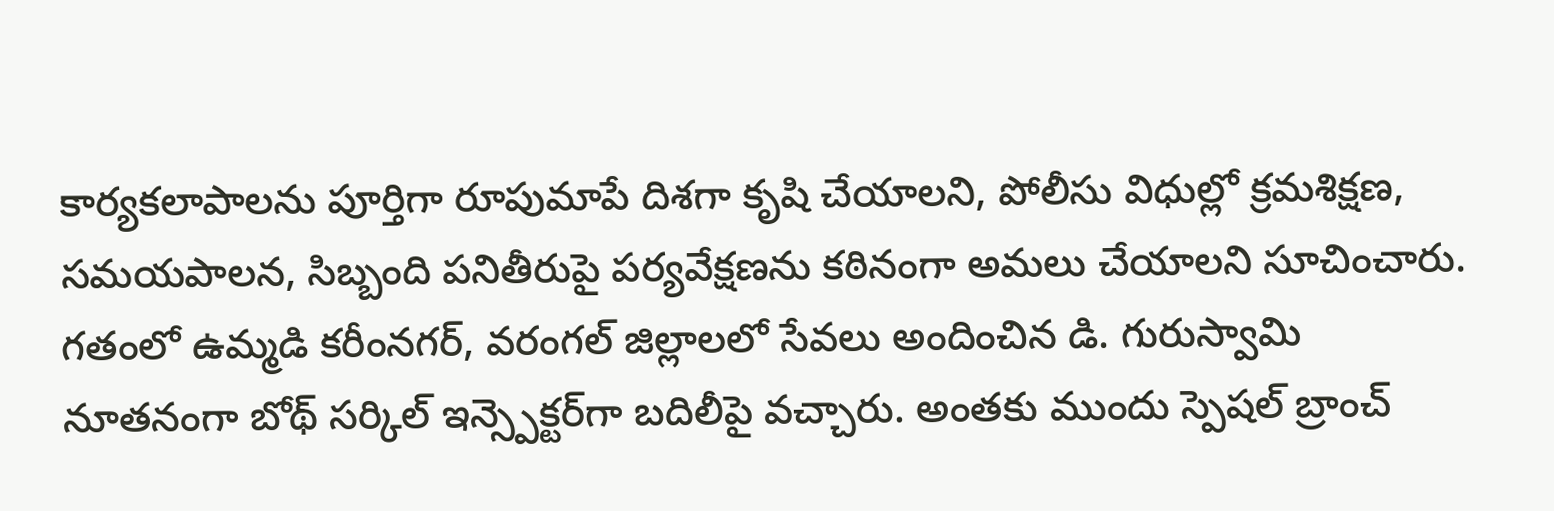కార్యకలాపాలను పూర్తిగా రూపుమాపే దిశగా కృషి చేయాలని, పోలీసు విధుల్లో క్రమశిక్షణ, సమయపాలన, సిబ్బంది పనితీరుపై పర్యవేక్షణను కఠినంగా అమలు చేయాలని సూచించారు. గతంలో ఉమ్మడి కరీంనగర్, వరంగల్ జిల్లాలలో సేవలు అందించిన డి. గురుస్వామి నూతనంగా బోథ్ సర్కిల్ ఇన్స్పెక్టర్‌గా బదిలీపై వచ్చారు. అంతకు ముందు స్పెషల్ బ్రాంచ్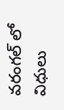వరంగల్ లో విధులు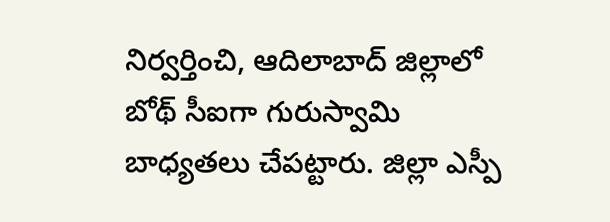నిర్వర్తించి, ఆదిలాబాద్ జిల్లాలో బోథ్ సీఐగా గురుస్వామి బాధ్యతలు చేపట్టారు. జిల్లా ఎస్పీ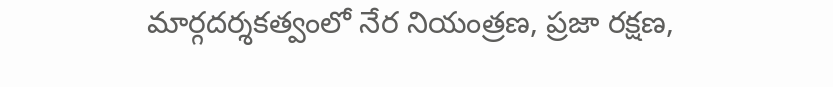మార్గదర్శకత్వంలో నేర నియంత్రణ, ప్రజా రక్షణ,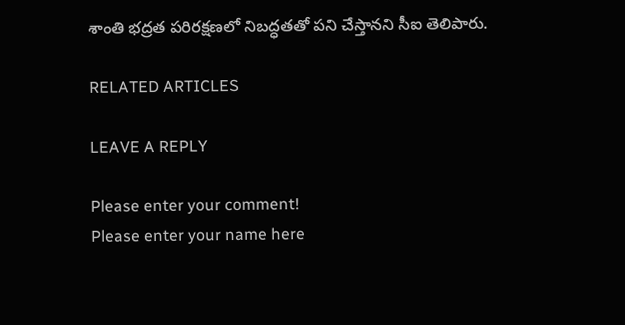శాంతి భద్రత పరిరక్షణలో నిబద్ధతతో పని చేస్తానని సీఐ తెలిపారు.

RELATED ARTICLES

LEAVE A REPLY

Please enter your comment!
Please enter your name here